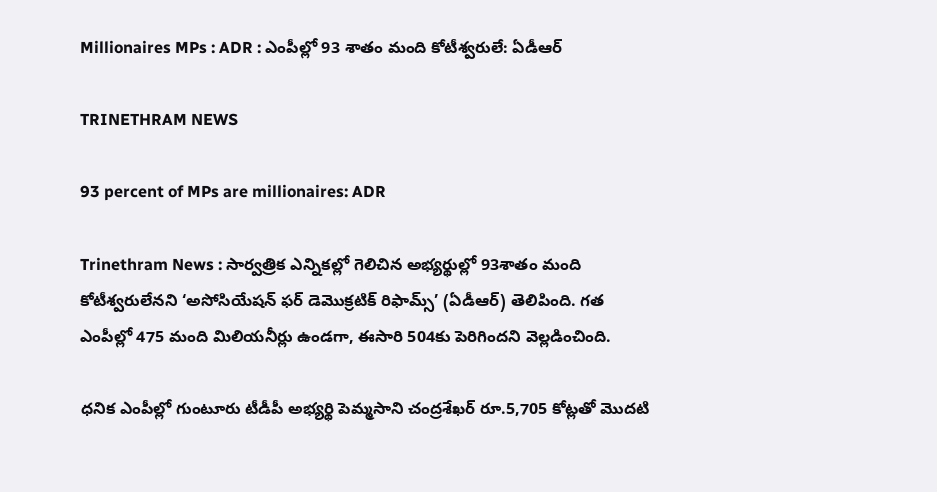Millionaires MPs : ADR : ఎంపీల్లో 93 శాతం మంది కోటీశ్వరులే: ఏడీఆర్

TRINETHRAM NEWS

93 percent of MPs are millionaires: ADR

Trinethram News : సార్వత్రిక ఎన్నికల్లో గెలిచిన అభ్యర్థుల్లో 93శాతం మంది కోటీశ్వరులేనని ‘అసోసియేషన్ ఫర్ డెమొక్రటిక్ రిఫామ్స్’ (ఏడీఆర్) తెలిపింది. గత ఎంపీల్లో 475 మంది మిలియనీర్లు ఉండగా, ఈసారి 504కు పెరిగిందని వెల్లడించింది.

ధనిక ఎంపీల్లో గుంటూరు టీడీపీ అభ్యర్థి పెమ్మసాని చంద్రశేఖర్ రూ.5,705 కోట్లతో మొదటి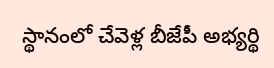స్థానంలో చేవెళ్ల బీజేపీ అభ్యర్థి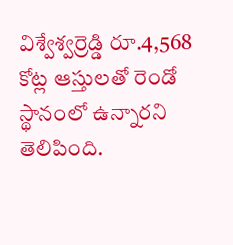విశ్వేశ్వర్రెడ్డి రూ.4,568 కోట్ల ఆస్తులతో రెండో స్థానంలో ఉన్నారని తెలిపింది.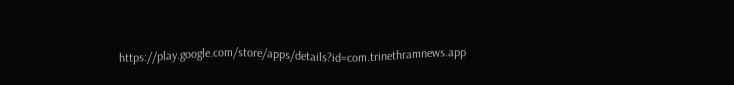https://play.google.com/store/apps/details?id=com.trinethramnews.app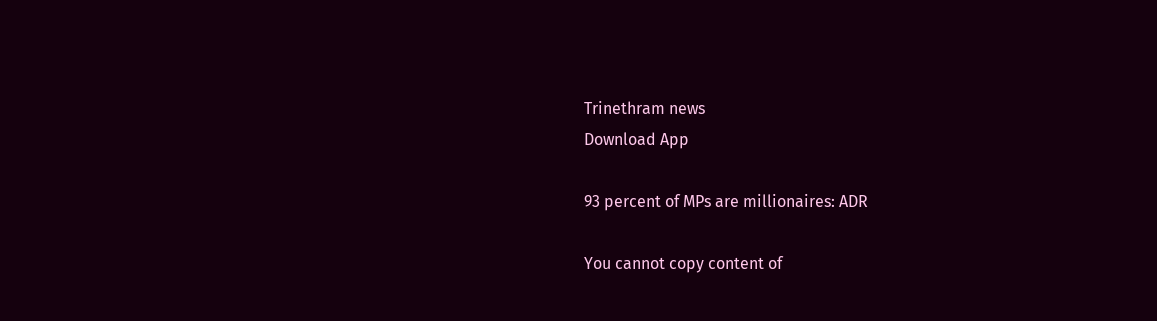Trinethram news
Download App

93 percent of MPs are millionaires: ADR

You cannot copy content of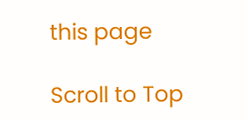this page

Scroll to Top